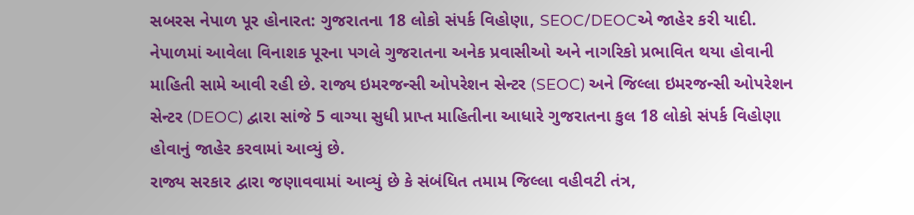સબરસ નેપાળ પૂર હોનારત: ગુજરાતના 18 લોકો સંપર્ક વિહોણા, SEOC/DEOCએ જાહેર કરી યાદી.
નેપાળમાં આવેલા વિનાશક પૂરના પગલે ગુજરાતના અનેક પ્રવાસીઓ અને નાગરિકો પ્રભાવિત થયા હોવાની માહિતી સામે આવી રહી છે. રાજ્ય ઇમરજન્સી ઓપરેશન સેન્ટર (SEOC) અને જિલ્લા ઇમરજન્સી ઓપરેશન સેન્ટર (DEOC) દ્વારા સાંજે 5 વાગ્યા સુધી પ્રાપ્ત માહિતીના આધારે ગુજરાતના કુલ 18 લોકો સંપર્ક વિહોણા હોવાનું જાહેર કરવામાં આવ્યું છે.
રાજ્ય સરકાર દ્વારા જણાવવામાં આવ્યું છે કે સંબંધિત તમામ જિલ્લા વહીવટી તંત્ર,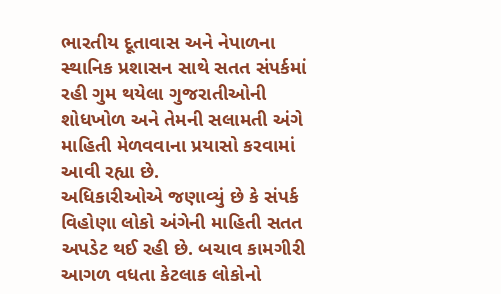ભારતીય દૂતાવાસ અને નેપાળના સ્થાનિક પ્રશાસન સાથે સતત સંપર્કમાં રહી ગુમ થયેલા ગુજરાતીઓની શોધખોળ અને તેમની સલામતી અંગે માહિતી મેળવવાના પ્રયાસો કરવામાં આવી રહ્યા છે.
અધિકારીઓએ જણાવ્યું છે કે સંપર્ક વિહોણા લોકો અંગેની માહિતી સતત અપડેટ થઈ રહી છે. બચાવ કામગીરી આગળ વધતા કેટલાક લોકોનો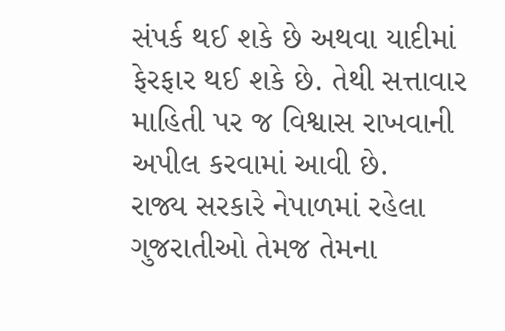સંપર્ક થઈ શકે છે અથવા યાદીમાં ફેરફાર થઈ શકે છે. તેથી સત્તાવાર માહિતી પર જ વિશ્વાસ રાખવાની અપીલ કરવામાં આવી છે.
રાજ્ય સરકારે નેપાળમાં રહેલા ગુજરાતીઓ તેમજ તેમના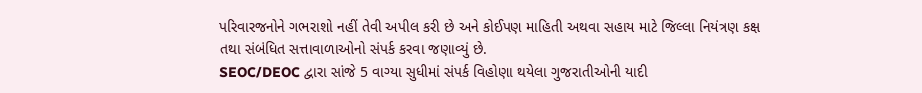પરિવારજનોને ગભરાશો નહીં તેવી અપીલ કરી છે અને કોઈપણ માહિતી અથવા સહાય માટે જિલ્લા નિયંત્રણ કક્ષ તથા સંબંધિત સત્તાવાળાઓનો સંપર્ક કરવા જણાવ્યું છે.
SEOC/DEOC દ્વારા સાંજે 5 વાગ્યા સુધીમાં સંપર્ક વિહોણા થયેલા ગુજરાતીઓની યાદી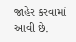જાહેર કરવામાં આવી છે.